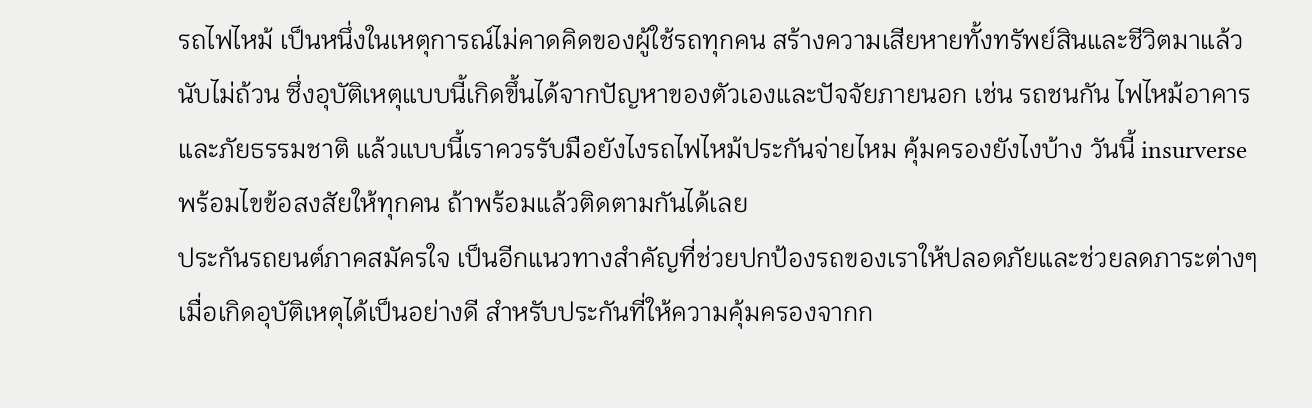รถไฟไหม้ เป็นหนึ่งในเหตุการณ์ไม่คาดคิดของผู้ใช้รถทุกคน สร้างความเสียหายทั้งทรัพย์สินและชีวิตมาแล้วนับไม่ถ้วน ซึ่งอุบัติเหตุแบบนี้เกิดขึ้นได้จากปัญหาของตัวเองและปัจจัยภายนอก เช่น รถชนกัน ไฟไหม้อาคาร และภัยธรรมชาติ แล้วแบบนี้เราควรรับมือยังไงรถไฟไหม้ประกันจ่ายไหม คุ้มครองยังไงบ้าง วันนี้ insurverse พร้อมไขข้อสงสัยให้ทุกคน ถ้าพร้อมแล้วติดตามกันได้เลย
ประกันรถยนต์ภาคสมัครใจ เป็นอีกแนวทางสำคัญที่ช่วยปกป้องรถของเราให้ปลอดภัยและช่วยลดภาระต่างๆ เมื่อเกิดอุบัติเหตุได้เป็นอย่างดี สำหรับประกันที่ให้ความคุ้มครองจากก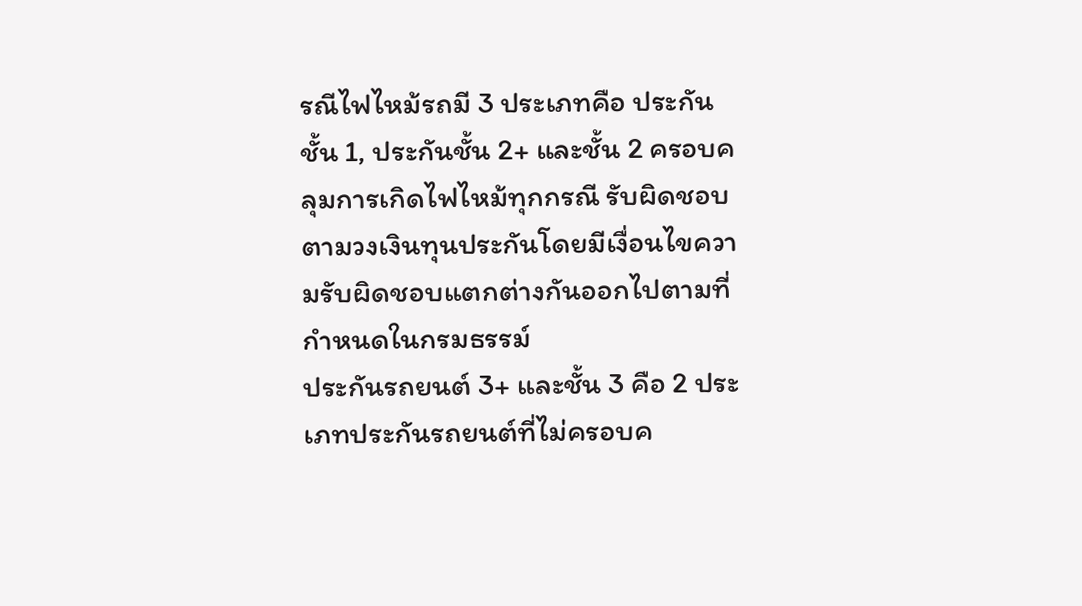รณีไฟไหม้รถมี 3 ประเภทคือ ประกันชั้น 1, ประกันชั้น 2+ และชั้น 2 ครอบคลุมการเกิดไฟไหม้ทุกกรณี รับผิดชอบตามวงเงินทุนประกันโดยมีเงื่อนไขความรับผิดชอบแตกต่างกันออกไปตามที่กำหนดในกรมธรรม์
ประกันรถยนต์ 3+ และชั้น 3 คือ 2 ประเภทประกันรถยนต์ที่ไม่ครอบค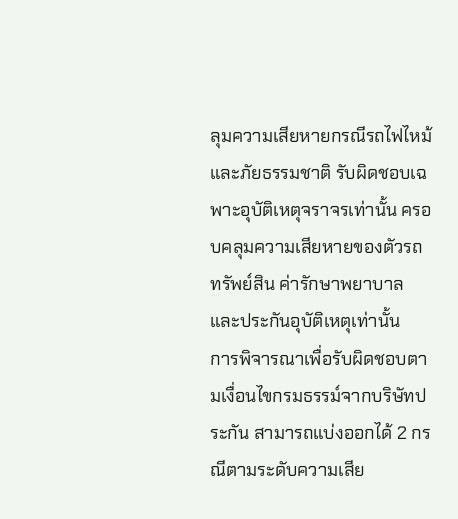ลุมความเสียหายกรณีรถไฟไหม้และภัยธรรมชาติ รับผิดชอบเฉพาะอุบัติเหตุจราจรเท่านั้น ครอบคลุมความเสียหายของตัวรถ ทรัพย์สิน ค่ารักษาพยาบาล และประกันอุบัติเหตุเท่านั้น
การพิจารณาเพื่อรับผิดชอบตามเงื่อนไขกรมธรรม์จากบริษัทประกัน สามารถแบ่งออกได้ 2 กรณีตามระดับความเสีย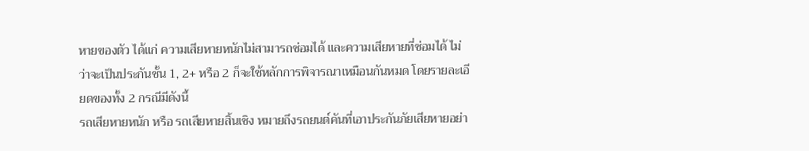หายของตัว ได้แก่ ความเสียหายหนักไม่สามารถซ่อมได้ และความเสียหายที่ซ่อมได้ ไม่ว่าจะเป็นประกันชั้น 1, 2+ หรือ 2 ก็จะใช้หลักการพิจารณาเหมือนกันหมด โดยรายละเอียดของทั้ง 2 กรณีมีดังนี้
รถเสียหายหนัก หรือ รถเสียหายสิ้นเชิง หมายถึงรถยนต์คันที่เอาประกันภัยเสียหายอย่า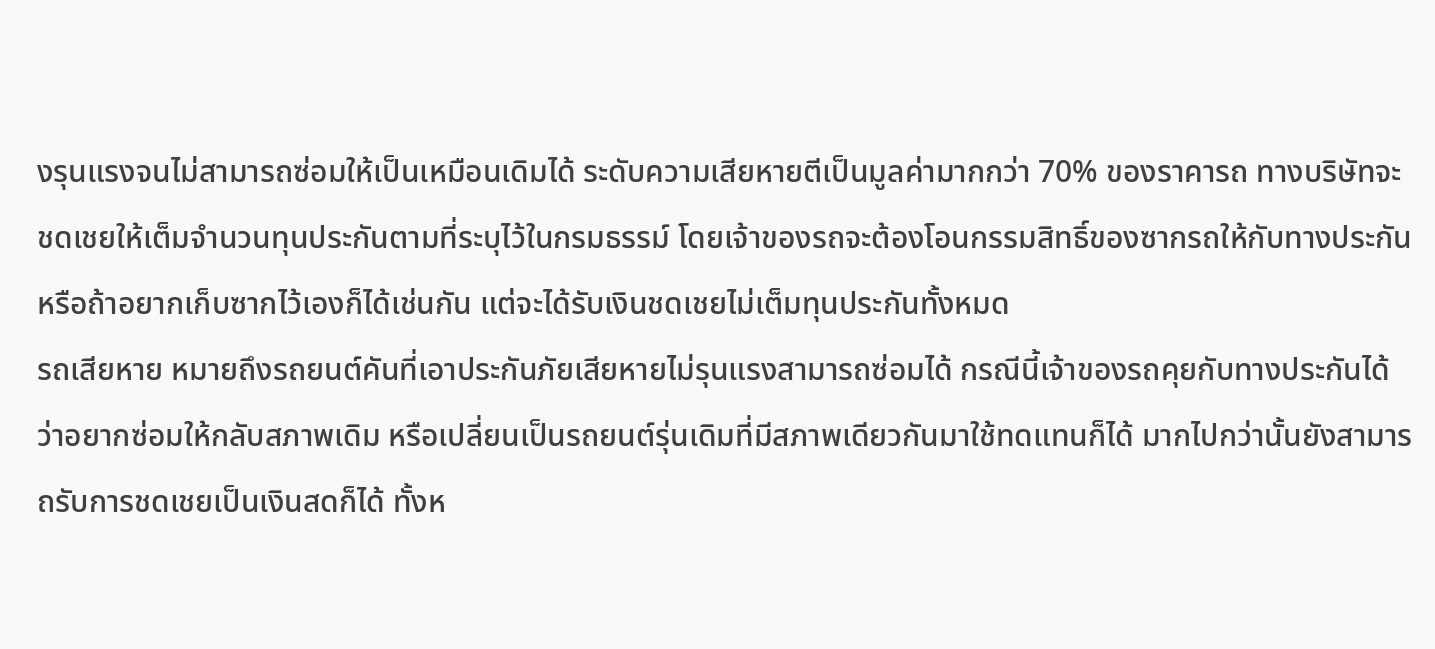งรุนแรงจนไม่สามารถซ่อมให้เป็นเหมือนเดิมได้ ระดับความเสียหายตีเป็นมูลค่ามากกว่า 70% ของราคารถ ทางบริษัทจะชดเชยให้เต็มจำนวนทุนประกันตามที่ระบุไว้ในกรมธรรม์ โดยเจ้าของรถจะต้องโอนกรรมสิทธิ์ของซากรถให้กับทางประกัน หรือถ้าอยากเก็บซากไว้เองก็ได้เช่นกัน แต่จะได้รับเงินชดเชยไม่เต็มทุนประกันทั้งหมด
รถเสียหาย หมายถึงรถยนต์คันที่เอาประกันภัยเสียหายไม่รุนแรงสามารถซ่อมได้ กรณีนี้เจ้าของรถคุยกับทางประกันได้ว่าอยากซ่อมให้กลับสภาพเดิม หรือเปลี่ยนเป็นรถยนต์รุ่นเดิมที่มีสภาพเดียวกันมาใช้ทดแทนก็ได้ มากไปกว่านั้นยังสามารถรับการชดเชยเป็นเงินสดก็ได้ ทั้งห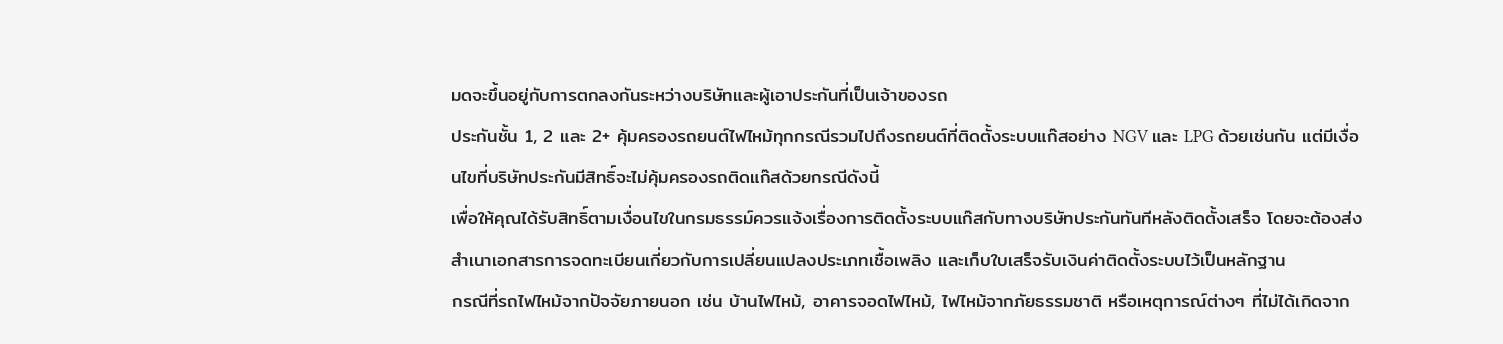มดจะขึ้นอยู่กับการตกลงกันระหว่างบริษัทและผู้เอาประกันที่เป็นเจ้าของรถ
ประกันชั้น 1, 2 และ 2+ คุ้มครองรถยนต์ไฟไหม้ทุกกรณีรวมไปถึงรถยนต์ที่ติดตั้งระบบแก๊สอย่าง NGV และ LPG ด้วยเช่นกัน แต่มีเงื่อนไขที่บริษัทประกันมีสิทธิ์จะไม่คุ้มครองรถติดแก๊สด้วยกรณีดังนี้
เพื่อให้คุณได้รับสิทธิ์ตามเงื่อนไขในกรมธรรม์ควรแจ้งเรื่องการติดตั้งระบบแก๊สกับทางบริษัทประกันทันทีหลังติดตั้งเสร็จ โดยจะต้องส่งสำเนาเอกสารการจดทะเบียนเกี่ยวกับการเปลี่ยนแปลงประเภทเชื้อเพลิง และเก็บใบเสร็จรับเงินค่าติดตั้งระบบไว้เป็นหลักฐาน
กรณีที่รถไฟไหม้จากปัจจัยภายนอก เช่น บ้านไฟไหม้, อาคารจอดไฟไหม้, ไฟไหม้จากภัยธรรมชาติ หรือเหตุการณ์ต่างๆ ที่ไม่ได้เกิดจาก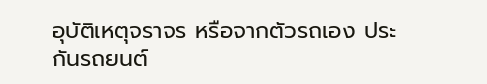อุบัติเหตุจราจร หรือจากตัวรถเอง ประกันรถยนต์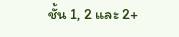ชั้น 1, 2 และ 2+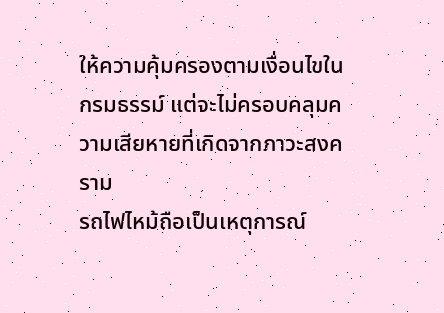ให้ความคุ้มครองตามเงื่อนไขในกรมธรรม์ แต่จะไม่ครอบคลุมความเสียหายที่เกิดจากภาวะสงคราม
รถไฟไหม้ถือเป็นเหตุการณ์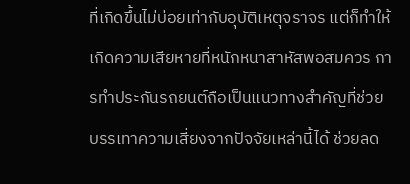ที่เกิดขึ้นไม่บ่อยเท่ากับอุบัติเหตุจราจร แต่ก็ทำให้เกิดความเสียหายที่หนักหนาสาหัสพอสมควร การทำประกันรถยนต์ถือเป็นแนวทางสำคัญที่ช่วยบรรเทาความเสี่ยงจากปัจจัยเหล่านี้ได้ ช่วยลด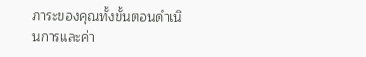ภาระของคุณทั้งขั้นตอนดำเนินการและค่า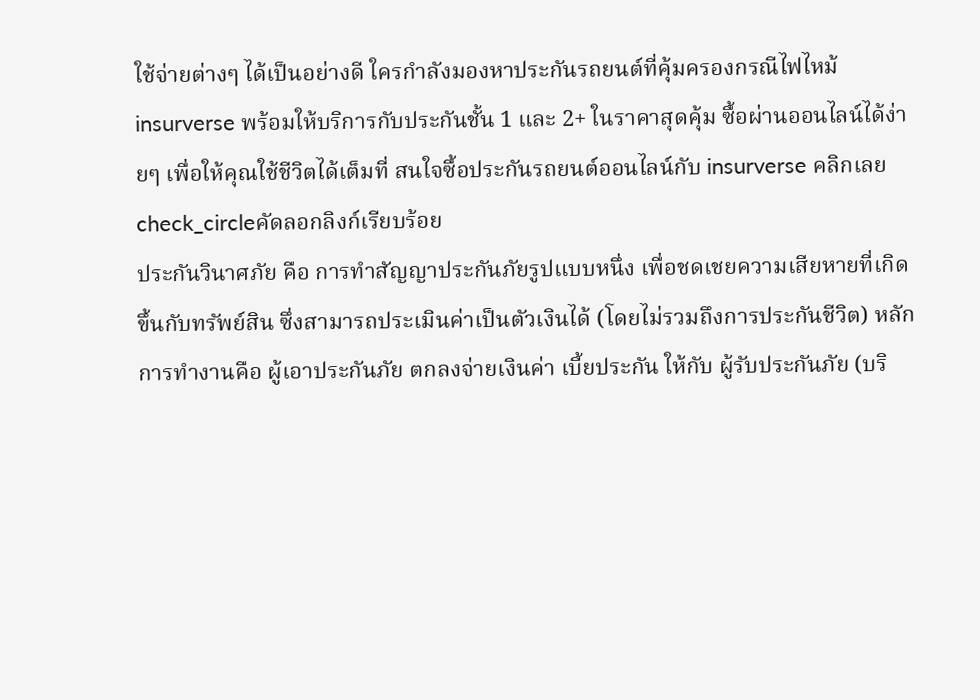ใช้จ่ายต่างๆ ได้เป็นอย่างดี ใครกำลังมองหาประกันรถยนต์ที่คุ้มครองกรณีไฟไหม้ insurverse พร้อมให้บริการกับประกันชั้น 1 และ 2+ ในราคาสุดคุ้ม ซื้อผ่านออนไลน์ได้ง่ายๆ เพื่อให้คุณใช้ชีวิตได้เต็มที่ สนใจซื้อประกันรถยนต์ออนไลน์กับ insurverse คลิกเลย
check_circleคัดลอกลิงก์เรียบร้อย
ประกันวินาศภัย คือ การทำสัญญาประกันภัยรูปแบบหนึ่ง เพื่อชดเชยความเสียหายที่เกิดขึ้นกับทรัพย์สิน ซึ่งสามารถประเมินค่าเป็นตัวเงินได้ (โดยไม่รวมถึงการประกันชีวิต) หลักการทำงานคือ ผู้เอาประกันภัย ตกลงจ่ายเงินค่า เบี้ยประกัน ให้กับ ผู้รับประกันภัย (บริ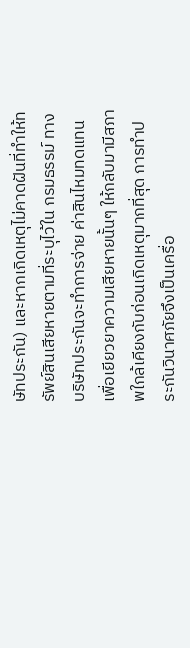ษัทประกัน) และหากเกิดเหตุไม่คาดฝันที่ทำให้ทรัพย์สินเสียหายตามที่ระบุไว้ใน กรมธรรม์ ทางบริษัทประกันจะทำการจ่าย ค่าสินไหมทดแทน เพื่อเยียวยาความเสียหายนั้นๆ ให้กลับมามีสภาพใกล้เคียงกับก่อนเกิดเหตุมากที่สุด การทำประกันวินาศภัยจึงเป็นเครื่อ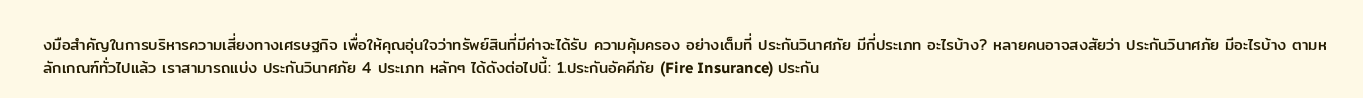งมือสำคัญในการบริหารความเสี่ยงทางเศรษฐกิจ เพื่อให้คุณอุ่นใจว่าทรัพย์สินที่มีค่าจะได้รับ ความคุ้มครอง อย่างเต็มที่ ประกันวินาศภัย มีกี่ประเภท อะไรบ้าง? หลายคนอาจสงสัยว่า ประกันวินาศภัย มีอะไรบ้าง ตามหลักเกณฑ์ทั่วไปแล้ว เราสามารถแบ่ง ประกันวินาศภัย 4 ประเภท หลักๆ ได้ดังต่อไปนี้: 1.ประกันอัคคีภัย (Fire Insurance) ประกัน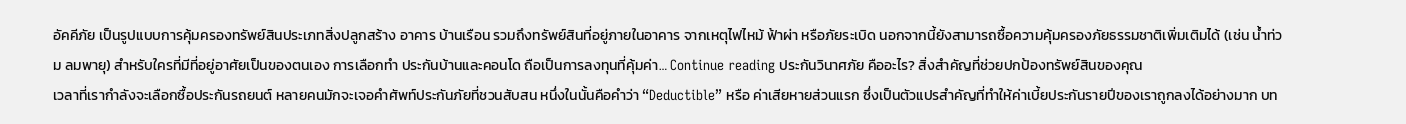อัคคีภัย เป็นรูปแบบการคุ้มครองทรัพย์สินประเภทสิ่งปลูกสร้าง อาคาร บ้านเรือน รวมถึงทรัพย์สินที่อยู่ภายในอาคาร จากเหตุไฟไหม้ ฟ้าผ่า หรือภัยระเบิด นอกจากนี้ยังสามารถซื้อความคุ้มครองภัยธรรมชาติเพิ่มเติมได้ (เช่น น้ำท่วม ลมพายุ) สำหรับใครที่มีที่อยู่อาศัยเป็นของตนเอง การเลือกทำ ประกันบ้านและคอนโด ถือเป็นการลงทุนที่คุ้มค่า… Continue reading ประกันวินาศภัย คืออะไร? สิ่งสำคัญที่ช่วยปกป้องทรัพย์สินของคุณ
เวลาที่เรากำลังจะเลือกซื้อประกันรถยนต์ หลายคนมักจะเจอคำศัพท์ประกันภัยที่ชวนสับสน หนึ่งในนั้นคือคำว่า “Deductible” หรือ ค่าเสียหายส่วนแรก ซึ่งเป็นตัวแปรสำคัญที่ทำให้ค่าเบี้ยประกันรายปีของเราถูกลงได้อย่างมาก บท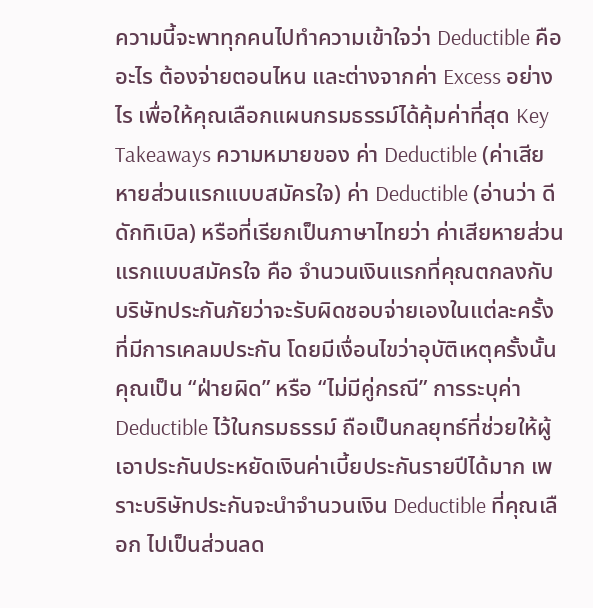ความนี้จะพาทุกคนไปทำความเข้าใจว่า Deductible คืออะไร ต้องจ่ายตอนไหน และต่างจากค่า Excess อย่างไร เพื่อให้คุณเลือกแผนกรมธรรม์ได้คุ้มค่าที่สุด Key Takeaways ความหมายของ ค่า Deductible (ค่าเสียหายส่วนแรกแบบสมัครใจ) ค่า Deductible (อ่านว่า ดีดักทิเบิล) หรือที่เรียกเป็นภาษาไทยว่า ค่าเสียหายส่วนแรกแบบสมัครใจ คือ จำนวนเงินแรกที่คุณตกลงกับบริษัทประกันภัยว่าจะรับผิดชอบจ่ายเองในแต่ละครั้งที่มีการเคลมประกัน โดยมีเงื่อนไขว่าอุบัติเหตุครั้งนั้น คุณเป็น “ฝ่ายผิด” หรือ “ไม่มีคู่กรณี” การระบุค่า Deductible ไว้ในกรมธรรม์ ถือเป็นกลยุทธ์ที่ช่วยให้ผู้เอาประกันประหยัดเงินค่าเบี้ยประกันรายปีได้มาก เพราะบริษัทประกันจะนำจำนวนเงิน Deductible ที่คุณเลือก ไปเป็นส่วนลด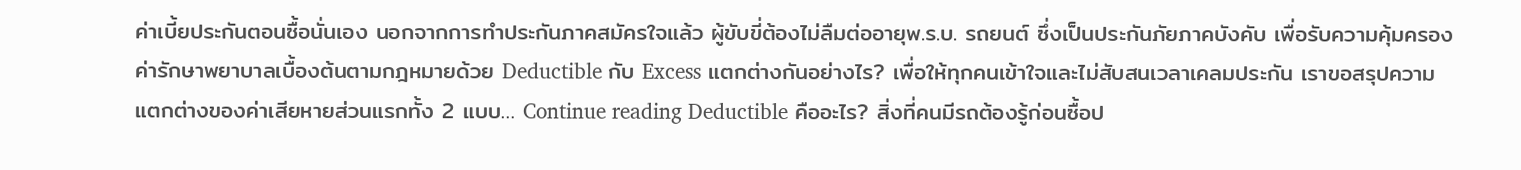ค่าเบี้ยประกันตอนซื้อนั่นเอง นอกจากการทำประกันภาคสมัครใจแล้ว ผู้ขับขี่ต้องไม่ลืมต่ออายุพ.ร.บ. รถยนต์ ซึ่งเป็นประกันภัยภาคบังคับ เพื่อรับความคุ้มครองค่ารักษาพยาบาลเบื้องต้นตามกฎหมายด้วย Deductible กับ Excess แตกต่างกันอย่างไร? เพื่อให้ทุกคนเข้าใจและไม่สับสนเวลาเคลมประกัน เราขอสรุปความแตกต่างของค่าเสียหายส่วนแรกทั้ง 2 แบบ… Continue reading Deductible คืออะไร? สิ่งที่คนมีรถต้องรู้ก่อนซื้อป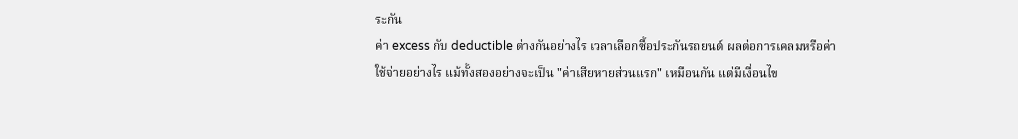ระกัน
ค่า excess กับ deductible ต่างกันอย่างไร เวลาเลือกซื้อประกันรถยนต์ ผลต่อการเคลมหรือค่าใช้จ่ายอย่างไร แม้ทั้งสองอย่างจะเป็น "ค่าเสียหายส่วนแรก" เหมือนกัน แต่มีเงื่อนไข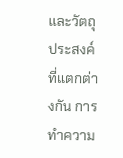และวัตถุประสงค์ที่แตกต่างกัน การทำความ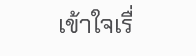เข้าใจเรื่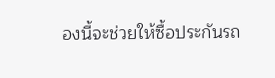องนี้จะช่วยให้ซื้อประกันรถ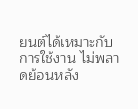ยนต์ได้เหมาะกับการใช้งาน ไม่พลาดย้อนหลัง